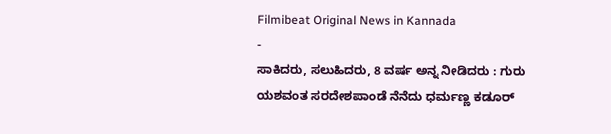Filmibeat Original News in Kannada
-
ಸಾಕಿದರು, ಸಲುಹಿದರು, 8 ವರ್ಷ ಅನ್ನ ನೀಡಿದರು : ಗುರು ಯಶವಂತ ಸರದೇಶಪಾಂಡೆ ನೆನೆದು ಧರ್ಮಣ್ಣ ಕಡೂರ್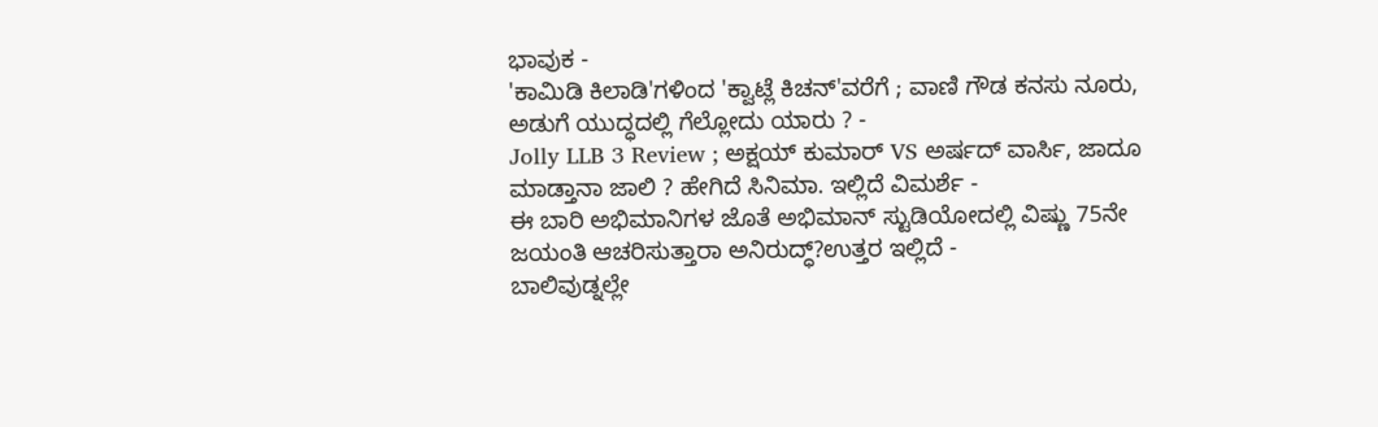ಭಾವುಕ -
'ಕಾಮಿಡಿ ಕಿಲಾಡಿ'ಗಳಿಂದ 'ಕ್ವಾಟ್ಲೆ ಕಿಚನ್'ವರೆಗೆ ; ವಾಣಿ ಗೌಡ ಕನಸು ನೂರು, ಅಡುಗೆ ಯುದ್ಧದಲ್ಲಿ ಗೆಲ್ಲೋದು ಯಾರು ? -
Jolly LLB 3 Review ; ಅಕ್ಷಯ್ ಕುಮಾರ್ VS ಅರ್ಷದ್ ವಾರ್ಸಿ, ಜಾದೂ ಮಾಡ್ತಾನಾ ಜಾಲಿ ? ಹೇಗಿದೆ ಸಿನಿಮಾ. ಇಲ್ಲಿದೆ ವಿಮರ್ಶೆ -
ಈ ಬಾರಿ ಅಭಿಮಾನಿಗಳ ಜೊತೆ ಅಭಿಮಾನ್ ಸ್ಟುಡಿಯೋದಲ್ಲಿ ವಿಷ್ಣು 75ನೇ ಜಯಂತಿ ಆಚರಿಸುತ್ತಾರಾ ಅನಿರುದ್ಧ್?ಉತ್ತರ ಇಲ್ಲಿದೆ -
ಬಾಲಿವುಡ್ನಲ್ಲೇ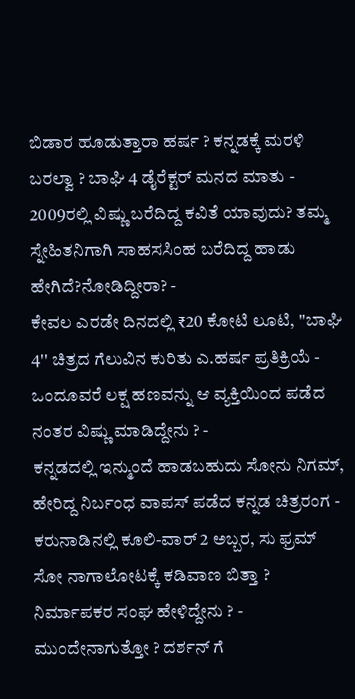ಬಿಡಾರ ಹೂಡುತ್ತಾರಾ ಹರ್ಷ ? ಕನ್ನಡಕ್ಕೆ ಮರಳಿ ಬರಲ್ವಾ ? ಬಾಘಿ 4 ಡೈರೆಕ್ಟರ್ ಮನದ ಮಾತು -
2009ರಲ್ಲಿ ವಿಷ್ಣು ಬರೆದಿದ್ದ ಕವಿತೆ ಯಾವುದು? ತಮ್ಮ ಸ್ನೇಹಿತನಿಗಾಗಿ ಸಾಹಸಸಿಂಹ ಬರೆದಿದ್ದ ಹಾಡು ಹೇಗಿದೆ?ನೋಡಿದ್ದೀರಾ? -
ಕೇವಲ ಎರಡೇ ದಿನದಲ್ಲಿ ₹20 ಕೋಟಿ ಲೂಟಿ, ''ಬಾಘಿ 4'' ಚಿತ್ರದ ಗೆಲುವಿನ ಕುರಿತು ಎ.ಹರ್ಷ ಪ್ರತಿಕ್ರಿಯೆ -
ಒಂದೂವರೆ ಲಕ್ಷ ಹಣವನ್ನು ಆ ವ್ಯಕ್ತಿಯಿಂದ ಪಡೆದ ನಂತರ ವಿಷ್ಣು ಮಾಡಿದ್ದೇನು ? -
ಕನ್ನಡದಲ್ಲಿ ಇನ್ಮುಂದೆ ಹಾಡಬಹುದು ಸೋನು ನಿಗಮ್, ಹೇರಿದ್ದ ನಿರ್ಬಂಧ ವಾಪಸ್ ಪಡೆದ ಕನ್ನಡ ಚಿತ್ರರಂಗ -
ಕರುನಾಡಿನಲ್ಲಿ ಕೂಲಿ-ವಾರ್ 2 ಅಬ್ಬರ, ಸು ಫ್ರಮ್ ಸೋ ನಾಗಾಲೋಟಕ್ಕೆ ಕಡಿವಾಣ ಬಿತ್ತಾ ? ನಿರ್ಮಾಪಕರ ಸಂಘ ಹೇಳಿದ್ದೇನು ? -
ಮುಂದೇನಾಗುತ್ತೋ ? ದರ್ಶನ್ ಗೆ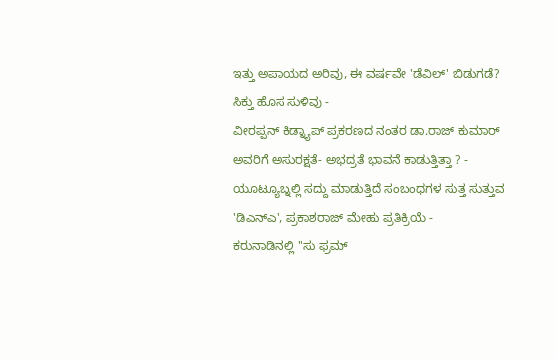ಇತ್ತು ಅಪಾಯದ ಅರಿವು, ಈ ವರ್ಷವೇ 'ಡೆವಿಲ್' ಬಿಡುಗಡೆ? ಸಿಕ್ತು ಹೊಸ ಸುಳಿವು -
ವೀರಪ್ಪನ್ ಕಿಡ್ನ್ಯಾಪ್ ಪ್ರಕರಣದ ನಂತರ ಡಾ.ರಾಜ್ ಕುಮಾರ್ ಅವರಿಗೆ ಅಸುರಕ್ಷತೆ- ಅಭದ್ರತೆ ಭಾವನೆ ಕಾಡುತ್ತಿತ್ತಾ ? -
ಯೂಟ್ಯೂಬ್ನಲ್ಲಿ ಸದ್ದು ಮಾಡುತ್ತಿದೆ ಸಂಬಂಧಗಳ ಸುತ್ತ ಸುತ್ತುವ 'ಡಿಎನ್ಎ', ಪ್ರಕಾಶರಾಜ್ ಮೇಹು ಪ್ರತಿಕ್ರಿಯೆ -
ಕರುನಾಡಿನಲ್ಲಿ ''ಸು ಫ್ರಮ್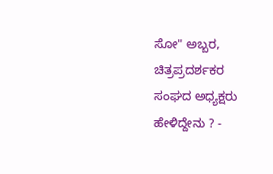ಸೋ" ಅಬ್ಬರ, ಚಿತ್ರಪ್ರದರ್ಶಕರ ಸಂಘದ ಅಧ್ಯಕ್ಷರು ಹೇಳಿದ್ದೇನು ? -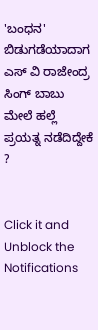'ಬಂಧನ' ಬಿಡುಗಡೆಯಾದಾಗ ಎಸ್ ವಿ ರಾಜೇಂದ್ರ ಸಿಂಗ್ ಬಾಬು ಮೇಲೆ ಹಲ್ಲೆ ಪ್ರಯತ್ನ ನಡೆದಿದ್ದೇಕೆ ?


Click it and Unblock the Notifications